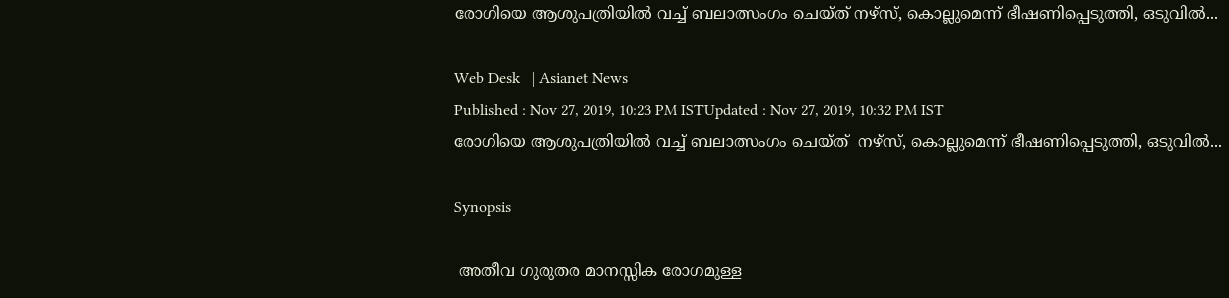രോഗിയെ ആശുപത്രിയില്‍ വച്ച് ബലാത്സംഗം ചെയ്ത് നഴ്സ്, കൊല്ലുമെന്ന് ഭീഷണിപ്പെടുത്തി, ഒടുവില്‍...

Web Desk   | Asianet News
Published : Nov 27, 2019, 10:23 PM ISTUpdated : Nov 27, 2019, 10:32 PM IST
രോഗിയെ ആശുപത്രിയില്‍ വച്ച് ബലാത്സംഗം ചെയ്ത്  നഴ്സ്, കൊല്ലുമെന്ന് ഭീഷണിപ്പെടുത്തി, ഒടുവില്‍...

Synopsis

 അതീവ ഗുരുതര മാനസ്സിക രോഗമുള്ള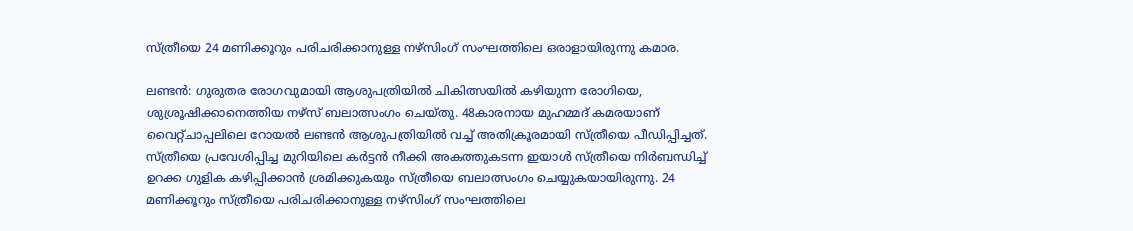സ്ത്രീയെ 24 മണിക്കൂറും പരിചരിക്കാനുള്ള നഴ്സിംഗ് സംഘത്തിലെ ഒരാളായിരുന്നു കമാര.

ലണ്ടന്‍: ഗുരുതര രോഗവുമായി ആശുപത്രിയില്‍ ചികിത്സയില്‍ കഴിയുന്ന രോഗിയെ, ശുശ്രൂഷിക്കാനെത്തിയ നഴ്സ് ബലാത്സംഗം ചെയ്തു. 48കാരനായ മുഹമ്മദ് കമരയാണ്  വൈറ്റ്ചാപ്പലിലെ റോയല്‍ ലണ്ടന്‍ ആശുപത്രിയില്‍ വച്ച് അതിക്രൂരമായി സ്ത്രീയെ പീഡിപ്പിച്ചത്. സ്ത്രീയെ പ്രവേശിപ്പിച്ച മുറിയിലെ കര്‍ട്ടന്‍ നീക്കി അകത്തുകടന്ന ഇയാള്‍ സ്ത്രീയെ നിര്‍ബന്ധിച്ച് ഉറക്ക ഗുളിക കഴിപ്പിക്കാന്‍ ശ്രമിക്കുകയും സ്ത്രീയെ ബലാത്സംഗം ചെയ്യുകയായിരുന്നു. 24 മണിക്കൂറും സ്ത്രീയെ പരിചരിക്കാനുള്ള നഴ്സിംഗ് സംഘത്തിലെ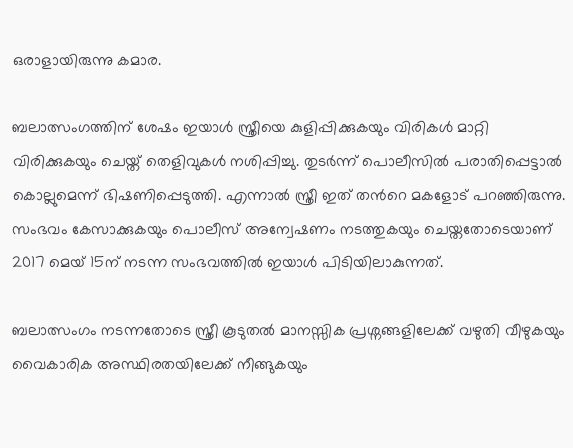ഒരാളായിരുന്നു കമാര.

ബലാത്സംഗത്തിന് ശേഷം ഇയാള്‍ സ്ത്രീയെ കുളിപ്പിക്കുകയും വിരികള്‍ മാറ്റി വിരിക്കുകയും ചെയ്ത് തെളിവുകള്‍ നശിപ്പിച്ചു. തുടര്‍ന്ന് പൊലീസില്‍ പരാതിപ്പെട്ടാല്‍ കൊല്ലുമെന്ന് ഭിഷണിപ്പെടുത്തി. എന്നാല്‍ സ്ത്രീ ഇത് തന്‍റെ മകളോട് പറഞ്ഞിരുന്നു. സംഭവം കേസാക്കുകയും പൊലീസ് അന്വേഷണം നടത്തുകയും ചെയ്തതോടെയാണ് 2017 മെയ് 15ന് നടന്ന സംഭവത്തില്‍ ഇയാള്‍ പിടിയിലാകുന്നത്.

ബലാത്സംഗം നടന്നതോടെ സ്ത്രീ കൂടുതല്‍ മാനസ്സിക പ്രശ്നങ്ങളിലേക്ക് വഴുതി വീഴുകയും വൈകാരിക അസ്ഥിരതയിലേക്ക് നീങ്ങുകയും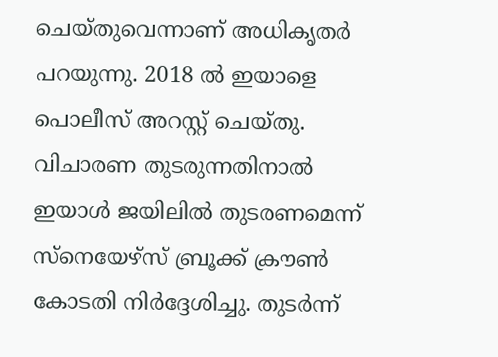ചെയ്തുവെന്നാണ് അധികൃതര്‍ പറയുന്നു. 2018 ല്‍ ഇയാളെ പൊലീസ് അറസ്റ്റ് ചെയ്തു. വിചാരണ തുടരുന്നതിനാല്‍ ഇയാള്‍ ജയിലില്‍ തുടരണമെന്ന് സ്നെയേഴ്സ് ബ്രൂക്ക് ക്രൗണ്‍ കോടതി നിര്‍ദ്ദേശിച്ചു. തുടര്‍ന്ന്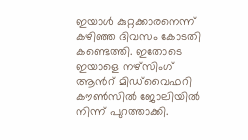ഇയാള്‍ കുറ്റക്കാരനെന്ന് കഴിഞ്ഞ ദിവസം കോടതി കണ്ടെത്തി. ഇതോടെ ഇയാളെ നഴ്സിംഗ് ആന്‍റ് മിഡ്‍വൈഫറി കൗണ്‍സില്‍ ജോലിയില്‍ നിന്ന് പുറത്താക്കി.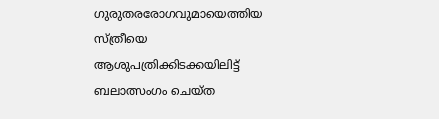ഗുരുതരരോഗവുമായെത്തിയ സ്ത്രീയെ ആശുപത്രിക്കിടക്കയിലിട്ട് ബലാത്സംഗം ചെയ്ത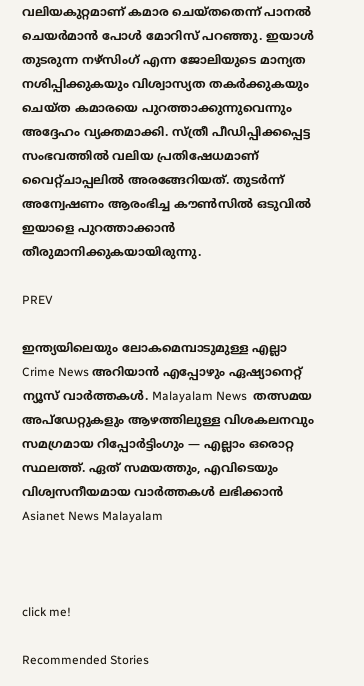വലിയകുറ്റമാണ് കമാര ചെയ്തതെന്ന് പാനല്‍ ചെയര്‍മാന്‍ പോള്‍ മോറിസ് പറഞ്ഞു. ഇയാള്‍ തുടരുന്ന നഴ്സിംഗ് എന്ന ജോലിയുടെ മാന്യത നശിപ്പിക്കുകയും വിശ്വാസ്യത തകര്‍ക്കുകയും ചെയ്ത കമാരയെ പുറത്താക്കുന്നുവെന്നും അദ്ദേഹം വ്യക്തമാക്കി. സ്ത്രീ പീഡിപ്പിക്കപ്പെട്ട സംഭവത്തില്‍ വലിയ പ്രതിഷേധമാണ് വൈറ്റ്ചാപ്പലില്‍ അരങ്ങേറിയത്. തുടര്‍ന്ന് അന്വേഷണം ആരംഭിച്ച കൗണ്‍സില്‍ ഒടുവില്‍ ഇയാളെ പുറത്താക്കാന്‍ തീരുമാനിക്കുകയായിരുന്നു.

PREV

ഇന്ത്യയിലെയും ലോകമെമ്പാടുമുള്ള എല്ലാ Crime News അറിയാൻ എപ്പോഴും ഏഷ്യാനെറ്റ് ന്യൂസ് വാർത്തകൾ. Malayalam News  തത്സമയ അപ്‌ഡേറ്റുകളും ആഴത്തിലുള്ള വിശകലനവും സമഗ്രമായ റിപ്പോർട്ടിംഗും — എല്ലാം ഒരൊറ്റ സ്ഥലത്ത്. ഏത് സമയത്തും, എവിടെയും വിശ്വസനീയമായ വാർത്തകൾ ലഭിക്കാൻ Asianet News Malayalam



click me!

Recommended Stories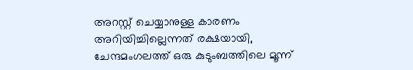അറസ്റ്റ് ചെയ്യാനുള്ള കാരണം അറിയിച്ചില്ലെന്നത് രക്ഷയായി, ചേന്ദമംഗലത്ത് ഒരു കുടുംബത്തിലെ മൂന്ന്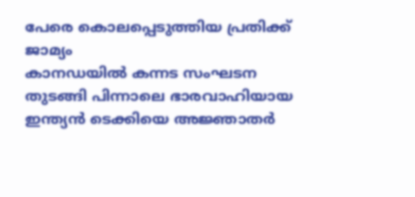പേരെ കൊലപ്പെടുത്തിയ പ്രതിക്ക് ജാമ്യം
കാനഡയിൽ കന്നട സംഘടന തുടങ്ങി പിന്നാലെ ഭാരവാഹിയായ ഇന്ത്യൻ ടെക്കിയെ അജ്ഞാതർ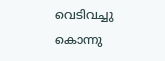വെടിവച്ചു കൊന്നു